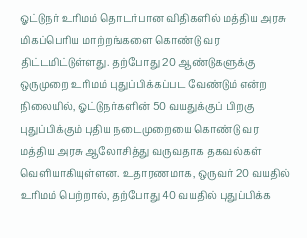ஓட்டுநர் உரிமம் தொடர்பான விதிகளில் மத்திய அரசு மிகப்பெரிய மாற்றங்களை கொண்டு வர திட்டமிட்டுள்ளது. தற்போது 20 ஆண்டுகளுக்கு ஒருமுறை உரிமம் புதுப்பிக்கப்பட வேண்டும் என்ற நிலையில், ஓட்டுநர்களின் 50 வயதுக்குப் பிறகு புதுப்பிக்கும் புதிய நடைமுறையை கொண்டு வர மத்திய அரசு ஆலோசித்து வருவதாக தகவல்கள் வெளியாகியுள்ளன. உதாரணமாக, ஒருவர் 20 வயதில் உரிமம் பெற்றால், தற்போது 40 வயதில் புதுப்பிக்க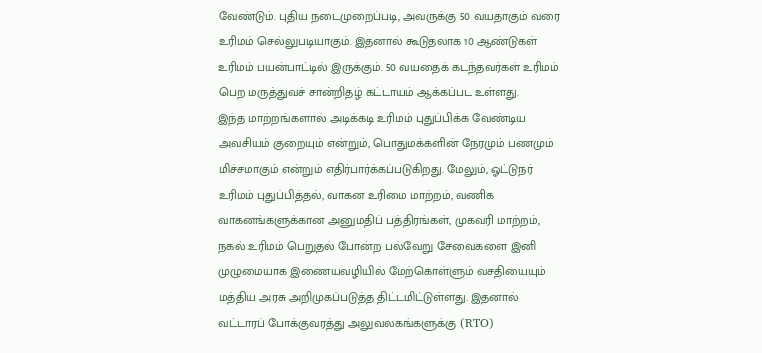வேண்டும். புதிய நடைமுறைப்படி, அவருக்கு 50 வயதாகும் வரை உரிமம் செல்லுபடியாகும். இதனால் கூடுதலாக 10 ஆண்டுகள் உரிமம் பயன்பாட்டில் இருக்கும். 50 வயதைக் கடந்தவர்கள் உரிமம் பெற மருத்துவச் சான்றிதழ் கட்டாயம் ஆக்கப்பட உள்ளது.
இந்த மாற்றங்களால் அடிக்கடி உரிமம் புதுப்பிக்க வேண்டிய அவசியம் குறையும் என்றும், பொதுமக்களின் நேரமும் பணமும் மிச்சமாகும் என்றும் எதிர்பார்க்கப்படுகிறது. மேலும், ஓட்டுநர் உரிமம் புதுப்பித்தல், வாகன உரிமை மாற்றம், வணிக வாகனங்களுக்கான அனுமதிப் பத்திரங்கள், முகவரி மாற்றம், நகல் உரிமம் பெறுதல் போன்ற பல்வேறு சேவைகளை இனி முழுமையாக இணையவழியில் மேற்கொள்ளும் வசதியையும் மத்திய அரசு அறிமுகப்படுத்த திட்டமிட்டுள்ளது. இதனால் வட்டாரப் போக்குவரத்து அலுவலகங்களுக்கு (RTO)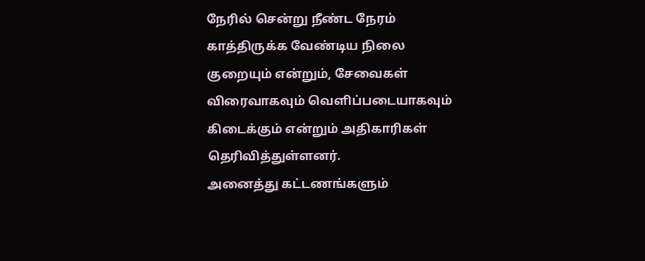நேரில் சென்று நீண்ட நேரம் காத்திருக்க வேண்டிய நிலை குறையும் என்றும், சேவைகள் விரைவாகவும் வெளிப்படையாகவும் கிடைக்கும் என்றும் அதிகாரிகள் தெரிவித்துள்ளனர்.
அனைத்து கட்டணங்களும்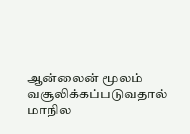ஆன்லைன் மூலம் வசூலிக்கப்படுவதால் மாநில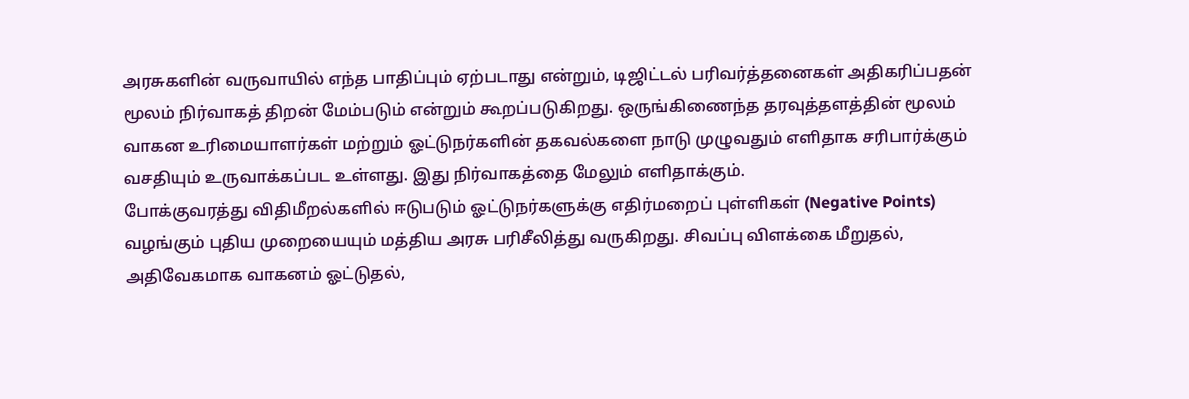அரசுகளின் வருவாயில் எந்த பாதிப்பும் ஏற்படாது என்றும், டிஜிட்டல் பரிவர்த்தனைகள் அதிகரிப்பதன் மூலம் நிர்வாகத் திறன் மேம்படும் என்றும் கூறப்படுகிறது. ஒருங்கிணைந்த தரவுத்தளத்தின் மூலம் வாகன உரிமையாளர்கள் மற்றும் ஓட்டுநர்களின் தகவல்களை நாடு முழுவதும் எளிதாக சரிபார்க்கும் வசதியும் உருவாக்கப்பட உள்ளது. இது நிர்வாகத்தை மேலும் எளிதாக்கும்.
போக்குவரத்து விதிமீறல்களில் ஈடுபடும் ஓட்டுநர்களுக்கு எதிர்மறைப் புள்ளிகள் (Negative Points) வழங்கும் புதிய முறையையும் மத்திய அரசு பரிசீலித்து வருகிறது. சிவப்பு விளக்கை மீறுதல், அதிவேகமாக வாகனம் ஓட்டுதல்,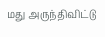மது அருந்திவிட்டு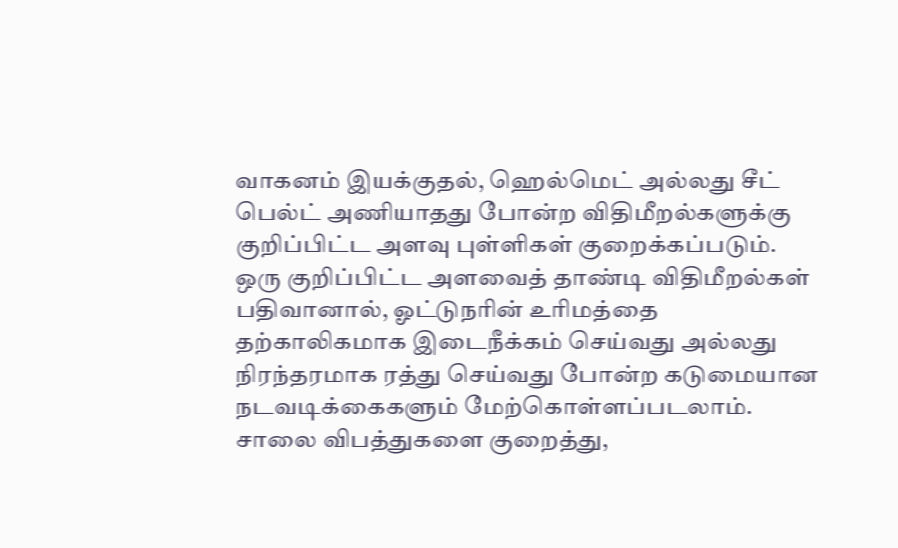வாகனம் இயக்குதல், ஹெல்மெட் அல்லது சீட் பெல்ட் அணியாதது போன்ற விதிமீறல்களுக்கு குறிப்பிட்ட அளவு புள்ளிகள் குறைக்கப்படும். ஒரு குறிப்பிட்ட அளவைத் தாண்டி விதிமீறல்கள் பதிவானால், ஓட்டுநரின் உரிமத்தை தற்காலிகமாக இடைநீக்கம் செய்வது அல்லது நிரந்தரமாக ரத்து செய்வது போன்ற கடுமையான நடவடிக்கைகளும் மேற்கொள்ளப்படலாம். சாலை விபத்துகளை குறைத்து,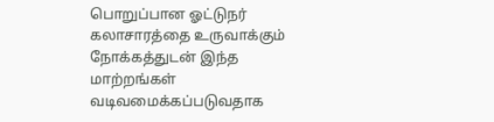பொறுப்பான ஓட்டுநர் கலாசாரத்தை உருவாக்கும் நோக்கத்துடன் இந்த மாற்றங்கள் வடிவமைக்கப்படுவதாக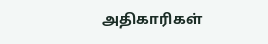அதிகாரிகள்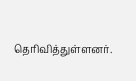தெரிவித்துள்ளனர்.